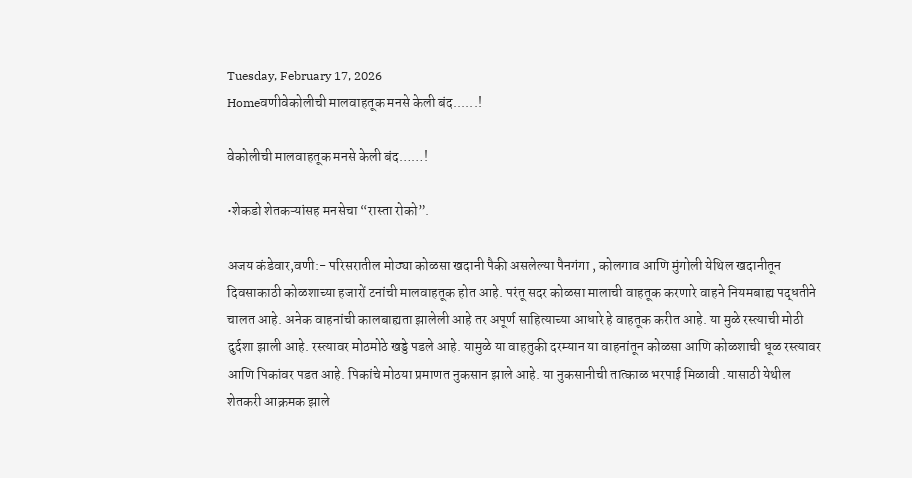Tuesday, February 17, 2026
Homeवणीवेकोलीची मालवाहतूक मनसे केली बंद......!

वेकोलीची मालवाहतूक मनसे केली बंद……!

•शेकडो शेतकऱ्यांसह मनसेचा “रास्ता रोको”.

अजय कंडेवार,वणी:- परिसरातील मोठ्या कोळसा खदानी पैकी असलेल्या पैनगंगा , कोलगाव आणि मुंगोली येथिल खदानीतून दिवसाकाठी कोळशाच्या हजारों टनांची मालवाहतूक होत आहे. परंतू सदर कोळसा मालाची वाहतूक करणारे वाहने नियमबाह्य पद्धतीने चालत आहे. अनेक वाहनांची कालबाह्यता झालेली आहे तर अपूर्ण साहित्याच्या आधारे हे वाहतूक करीत आहे. या मुळे रस्त्याची मोठी दुर्दशा झाली आहे. रस्त्यावर मोठमोठे खड्डे पडले आहे. यामुळे या वाहतुकी दरम्यान या वाहनांतून कोळसा आणि कोळशाची धूळ रस्त्यावर आणि पिकांवर पडत आहे. पिकांचे मोठया प्रमाणत नुकसान झाले आहे. या नुकसानीची तात्काळ भरपाई मिळावी .यासाठी येथील शेतकरी आक्रमक झाले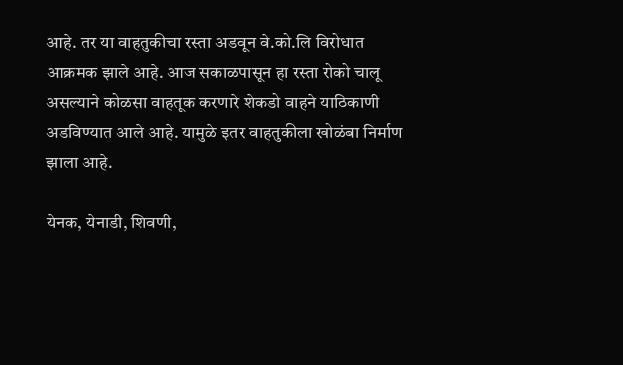आहे. तर या वाहतुकीचा रस्ता अडवून वे.को.लि विरोधात आक्रमक झाले आहे. आज सकाळपासून हा रस्ता रोको चालू असल्याने कोळसा वाहतूक करणारे शेकडो वाहने याठिकाणी अडविण्यात आले आहे. यामुळे इतर वाहतुकीला खोळंबा निर्माण झाला आहे.

येनक, येनाडी, शिवणी,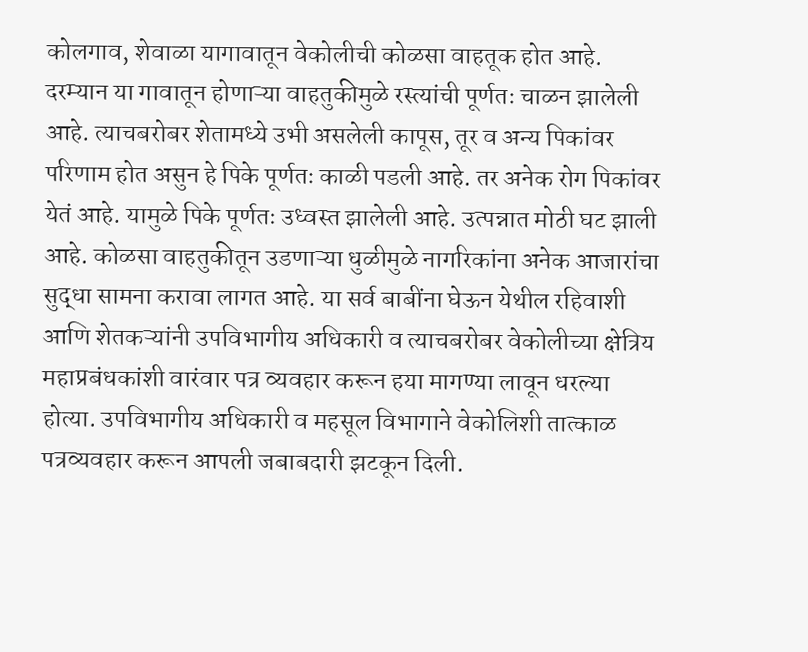कोलगाव, शेवाळा यागावातून वेकोलीची कोळसा वाहतूक होत आहे. दरम्यान या गावातून होणाऱ्या वाहतुकीमुळे रस्त्यांची पूर्णतः चाळन झालेली आहे. त्याचबरोबर शेतामध्ये उभी असलेली कापूस, तूर व अन्य पिकांवर परिणाम होत असुन हे पिके पूर्णतः काळी पडली आहे. तर अनेक रोग पिकांवर येतं आहे. यामुळे पिके पूर्णतः उध्वस्त झालेली आहे. उत्पन्नात मोठी घट झाली आहे. कोळसा वाहतुकीतून उडणाऱ्या धुळीमुळे नागरिकांना अनेक आजारांचा सुद्धा सामना करावा लागत आहे. या सर्व बाबींना घेऊन येथील रहिवाशी आणि शेतकऱ्यांनी उपविभागीय अधिकारी व त्याचबरोबर वेकोलीच्या क्षेत्रिय महाप्रबंधकांशी वारंवार पत्र व्यवहार करून हया मागण्या लावून धरल्या होत्या. उपविभागीय अधिकारी व महसूल विभागाने वेकोलिशी तात्काळ पत्रव्यवहार करून आपली जबाबदारी झटकून दिली.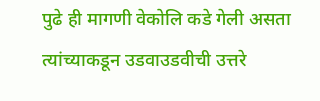पुढे ही मागणी वेकोलि कडे गेली असता त्यांच्याकडून उडवाउडवीची उत्तरे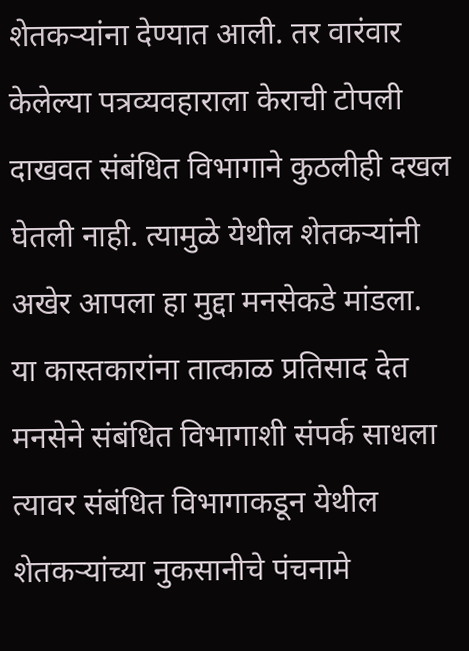शेतकऱ्यांना देण्यात आली. तर वारंवार केलेल्या पत्रव्यवहाराला केराची टोपली दाखवत संबंधित विभागाने कुठलीही दखल घेतली नाही. त्यामुळे येथील शेतकऱ्यांनी अखेर आपला हा मुद्दा मनसेकडे मांडला. या कास्तकारांना तात्काळ प्रतिसाद देत मनसेने संबंधित विभागाशी संपर्क साधला त्यावर संबंधित विभागाकडून येथील शेतकऱ्यांच्या नुकसानीचे पंचनामे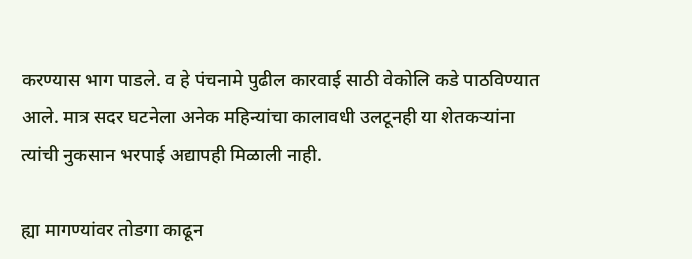करण्यास भाग पाडले. व हे पंचनामे पुढील कारवाई साठी वेकोलि कडे पाठविण्यात आले. मात्र सदर घटनेला अनेक महिन्यांचा कालावधी उलटूनही या शेतकऱ्यांना त्यांची नुकसान भरपाई अद्यापही मिळाली नाही.

ह्या मागण्यांवर तोडगा काढून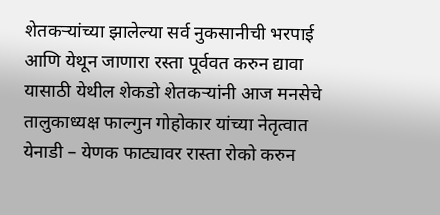शेतकऱ्यांच्या झालेल्या सर्व नुकसानीची भरपाई आणि येथून जाणारा रस्ता पूर्ववत करुन द्यावा यासाठी येथील शेकडो शेतकऱ्यांनी आज मनसेचे तालुकाध्यक्ष फाल्गुन गोहोकार यांच्या नेतृत्वात येनाडी – येणक फाट्यावर रास्ता रोको करुन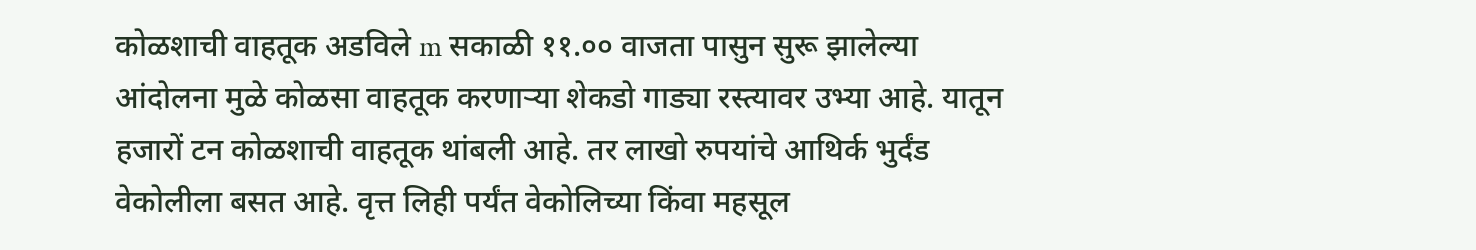कोळशाची वाहतूक अडविले m सकाळी ११.०० वाजता पासुन सुरू झालेल्या आंदोलना मुळे कोळसा वाहतूक करणाऱ्या शेकडो गाड्या रस्त्यावर उभ्या आहे. यातून हजारों टन कोळशाची वाहतूक थांबली आहे. तर लाखो रुपयांचे आथिर्क भुर्दंड वेकोलीला बसत आहे. वृत्त लिही पर्यंत वेकोलिच्या किंवा महसूल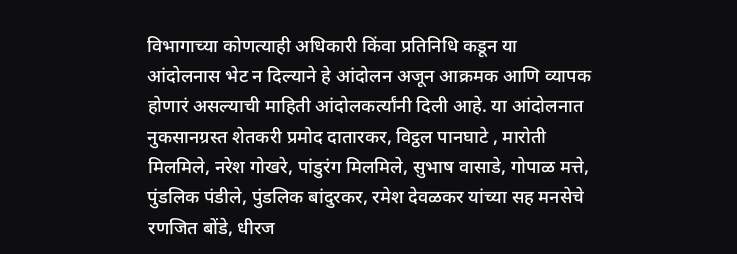विभागाच्या कोणत्याही अधिकारी किंवा प्रतिनिधि कडून या आंदोलनास भेट न दिल्याने हे आंदोलन अजून आक्रमक आणि व्यापक होणारं असल्याची माहिती आंदोलकर्त्यांनी दिली आहे. या आंदोलनात नुकसानग्रस्त शेतकरी प्रमोद दातारकर, विट्ठल पानघाटे , मारोती मिलमिले, नरेश गोखरे, पांडुरंग मिलमिले, सुभाष वासाडे, गोपाळ मत्ते, पुंडलिक पंडीले, पुंडलिक बांदुरकर, रमेश देवळकर यांच्या सह मनसेचे रणजित बोंडे, धीरज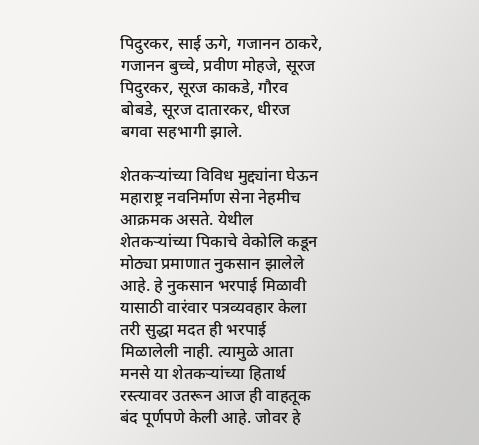पिदुरकर, साई ऊगे, गजानन ठाकरे, गजानन बुच्चे, प्रवीण मोहजे, सूरज पिदुरकर, सूरज काकडे, गौरव बोबडे, सूरज दातारकर, धीरज बगवा सहभागी झाले.

शेतकऱ्यांच्या विविध मुद्द्यांना घेऊन महाराष्ट्र नवनिर्माण सेना नेहमीच आक्रमक असते. येथील शेतकऱ्यांच्या पिकाचे वेकोलि कडून मोठ्या प्रमाणात नुकसान झालेले आहे. हे नुकसान भरपाई मिळावी यासाठी वारंवार पत्रव्यवहार केला तरी सुद्धा मदत ही भरपाई मिळालेली नाही. त्यामुळे आता मनसे या शेतकऱ्यांच्या हितार्थ रस्त्यावर उतरून आज ही वाहतूक बंद पूर्णपणे केली आहे. जोवर हे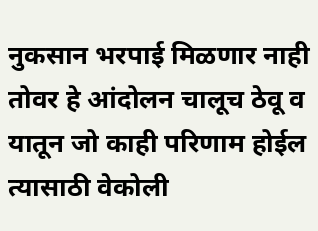नुकसान भरपाई मिळणार नाही तोवर हे आंदोलन चालूच ठेवू व यातून जो काही परिणाम होईल त्यासाठी वेकोली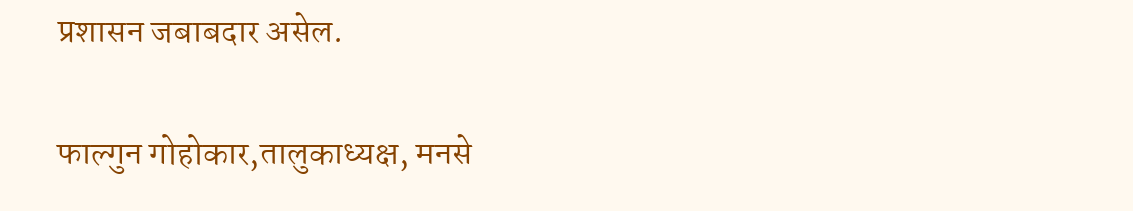प्रशासन जबाबदार असेल.

फाल्गुन गोहोकार,तालुकाध्यक्ष, मनसे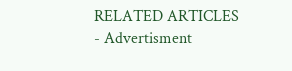RELATED ARTICLES
- Advertisment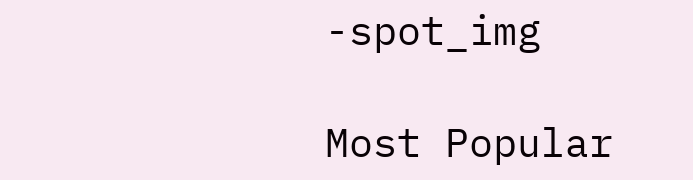-spot_img

Most Popular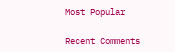Most Popular

Recent Comments